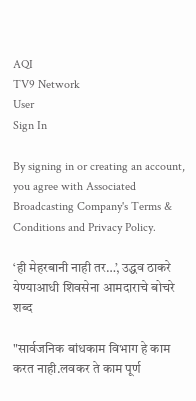AQI
TV9 Network
User
Sign In

By signing in or creating an account, you agree with Associated Broadcasting Company's Terms & Conditions and Privacy Policy.

‘ही मेहरबानी नाही तर…’, उद्धव ठाकरे येण्याआधी शिवसेना आमदाराचे बोचरे शब्द

"सार्वजनिक बांधकाम विभाग हे काम करत नाही.लवकर ते काम पूर्ण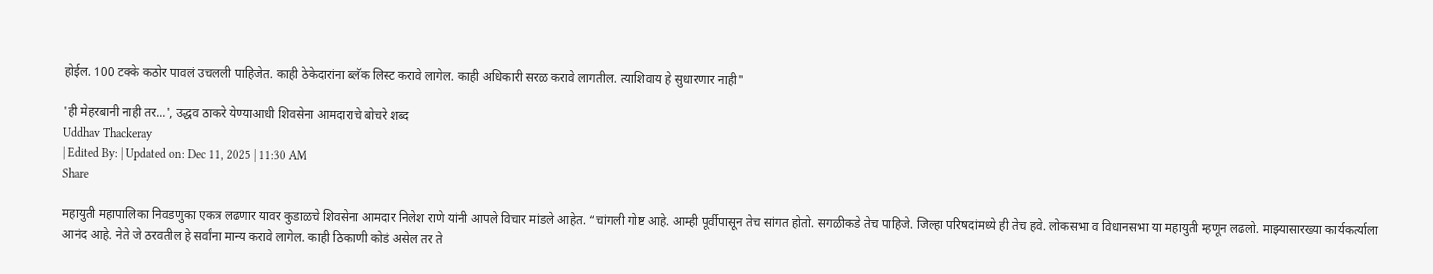होईल. 100 टक्के कठोर पावलं उचलली पाहिजेत. काही ठेकेदारांना ब्लॅक लिस्ट करावे लागेल. काही अधिकारी सरळ करावे लागतील. त्याशिवाय हे सुधारणार नाही"

'ही मेहरबानी नाही तर...', उद्धव ठाकरे येण्याआधी शिवसेना आमदाराचे बोचरे शब्द
Uddhav Thackeray
| Edited By: | Updated on: Dec 11, 2025 | 11:30 AM
Share

महायुती महापालिका निवडणुका एकत्र लढणार यावर कुडाळचे शिवसेना आमदार निलेश राणे यांनी आपले विचार मांडले आहेत. “चांगली गोष्ट आहे. आम्ही पूर्वीपासून तेच सांगत होतो. सगळीकडे तेच पाहिजे. जिल्हा परिषदांमध्ये ही तेच हवे. लोकसभा व विधानसभा या महायुती म्हणून लढलो. माझ्यासारख्या कार्यकर्त्याला आनंद आहे. नेते जे ठरवतील हे सर्वांना मान्य करावे लागेल. काही ठिकाणी कोडं असेल तर ते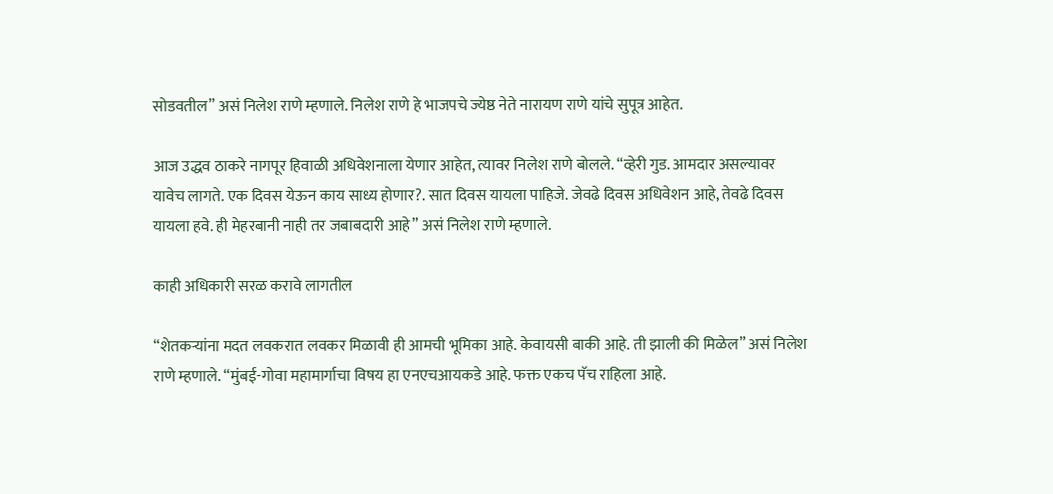सोडवतील” असं निलेश राणे म्हणाले. निलेश राणे हे भाजपचे ज्येष्ठ नेते नारायण राणे यांचे सुपूत्र आहेत.

आज उद्धव ठाकरे नागपूर हिवाळी अधिवेशनाला येणार आहेत, त्यावर निलेश राणे बोलले. “व्हेरी गुड. आमदार असल्यावर यावेच लागते. एक दिवस येऊन काय साध्य होणार?. सात दिवस यायला पाहिजे. जेवढे दिवस अधिवेशन आहे, तेवढे दिवस यायला हवे. ही मेहरबानी नाही तर जबाबदारी आहे” असं निलेश राणे म्हणाले.

काही अधिकारी सरळ करावे लागतील

“शेतकऱ्यांना मदत लवकरात लवकर मिळावी ही आमची भूमिका आहे. केवायसी बाकी आहे. ती झाली की मिळेल” असं निलेश राणे म्हणाले. “मुंबई-गोवा महामार्गाचा विषय हा एनएचआयकडे आहे. फक्त एकच पॅच राहिला आहे.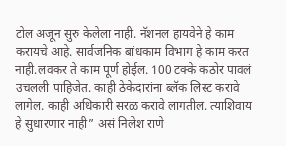टोल अजून सुरु केलेला नाही. नॅशनल हायवेने हे काम करायचे आहे. सार्वजनिक बांधकाम विभाग हे काम करत नाही.लवकर ते काम पूर्ण होईल. 100 टक्के कठोर पावलं उचलली पाहिजेत. काही ठेकेदारांना ब्लॅक लिस्ट करावे लागेल. काही अधिकारी सरळ करावे लागतील. त्याशिवाय हे सुधारणार नाही” असं निलेश राणे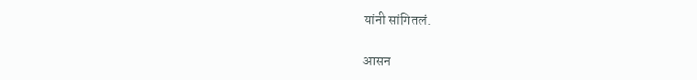यांनी सांगितलं.

आसन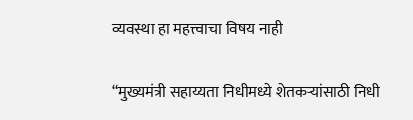व्यवस्था हा महत्त्वाचा विषय नाही

“मुख्यमंत्री सहाय्यता निधीमध्ये शेतकऱ्यांसाठी निधी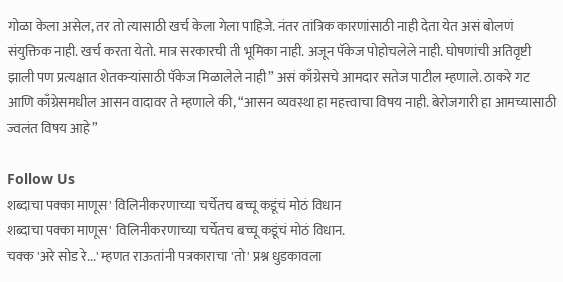गोळा केला असेल, तर तो त्यासाठी खर्च केला गेला पाहिजे. नंतर तांत्रिक कारणांसाठी नाही देता येत असं बोलणं संयुक्तिक नाही. खर्च करता येतो. मात्र सरकारची ती भूमिका नाही. अजून पॅकेज पोहोचलेले नाही. घोषणांची अतिवृष्टी झाली पण प्रत्यक्षात शेतकऱ्यांसाठी पॅकेज मिळालेले नाही” असं काँग्रेसचे आमदार सतेज पाटील म्हणाले. ठाकरे गट आणि काँग्रेसमधील आसन वादावर ते म्हणाले की, “आसन व्यवस्था हा महत्त्वाचा विषय नाही. बेरोजगारी हा आमच्यासाठी ज्वलंत विषय आहे”

Follow Us
शब्दाचा पक्का माणूस' विलिनीकरणाच्या चर्चेतच बच्चू कडूंचं मोठं विधान
शब्दाचा पक्का माणूस' विलिनीकरणाच्या चर्चेतच बच्चू कडूंचं मोठं विधान.
चक्क 'अरे सोड रे...' म्हणत राऊतांनी पत्रकाराचा 'तो' प्रश्न धुडकावला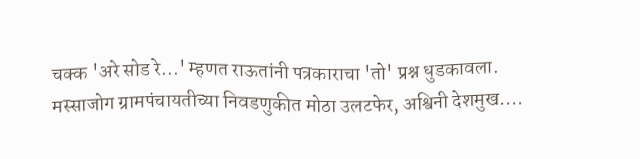चक्क 'अरे सोड रे...' म्हणत राऊतांनी पत्रकाराचा 'तो' प्रश्न धुडकावला.
मस्साजोग ग्रामपंचायतीच्या निवडणुकीत मोठा उलटफेर, अश्विनी देशमुख....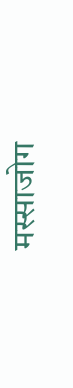मस्साजोग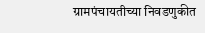ग्रामपंचायतीच्या निवडणुकीत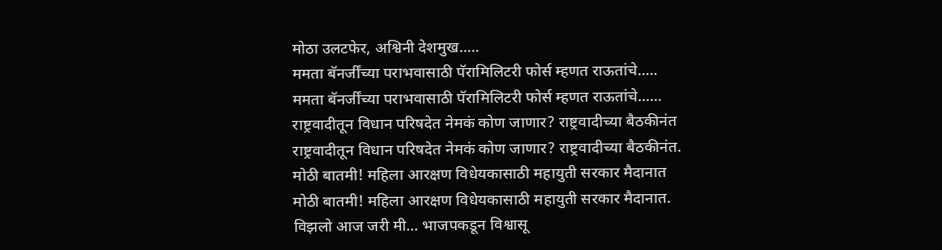मोठा उलटफेर, अश्विनी देशमुख.....
ममता बॅनर्जींच्या पराभवासाठी पॅरामिलिटरी फोर्स म्हणत राऊतांचे.....
ममता बॅनर्जींच्या पराभवासाठी पॅरामिलिटरी फोर्स म्हणत राऊतांचे......
राष्ट्रवादीतून विधान परिषदेत नेमकं कोण जाणार? राष्ट्रवादीच्या बैठकीनंत
राष्ट्रवादीतून विधान परिषदेत नेमकं कोण जाणार? राष्ट्रवादीच्या बैठकीनंत.
मोठी बातमी! महिला आरक्षण विधेयकासाठी महायुती सरकार मैदानात
मोठी बातमी! महिला आरक्षण विधेयकासाठी महायुती सरकार मैदानात.
विझलो आज जरी मी... भाजपकडून विश्वासू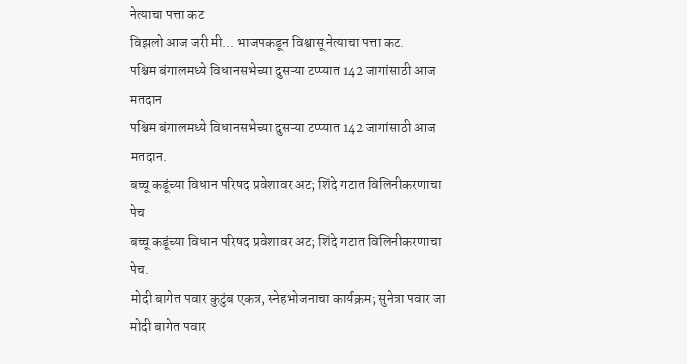नेत्याचा पत्ता कट
विझलो आज जरी मी... भाजपकडून विश्वासू नेत्याचा पत्ता कट.
पश्चिम बंगालमध्ये विधानसभेच्या दुसऱ्या टप्प्यात 142 जागांसाठी आज मतदान
पश्चिम बंगालमध्ये विधानसभेच्या दुसऱ्या टप्प्यात 142 जागांसाठी आज मतदान.
बच्चू कडूंच्या विधान परिषद प्रवेशावर अट; शिंदे गटात विलिनीकरणाचा पेच
बच्चू कडूंच्या विधान परिषद प्रवेशावर अट; शिंदे गटात विलिनीकरणाचा पेच.
मोदी बागेत पवार कुटुंब एकत्र, स्नेहभोजनाचा कार्यक्रम; सुनेत्रा पवार जा
मोदी बागेत पवार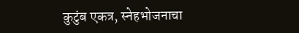कुटुंब एकत्र, स्नेहभोजनाचा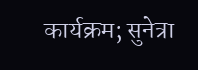कार्यक्रम; सुनेत्रा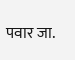पवार जा.